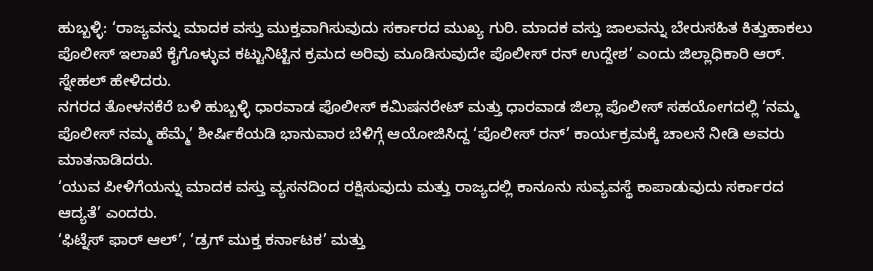ಹುಬ್ಬಳ್ಳಿ: ‘ರಾಜ್ಯವನ್ನು ಮಾದಕ ವಸ್ತು ಮುಕ್ತವಾಗಿಸುವುದು ಸರ್ಕಾರದ ಮುಖ್ಯ ಗುರಿ. ಮಾದಕ ವಸ್ತು ಜಾಲವನ್ನು ಬೇರುಸಹಿತ ಕಿತ್ತುಹಾಕಲು ಪೊಲೀಸ್ ಇಲಾಖೆ ಕೈಗೊಳ್ಳುವ ಕಟ್ಟುನಿಟ್ಟಿನ ಕ್ರಮದ ಅರಿವು ಮೂಡಿಸುವುದೇ ಪೊಲೀಸ್ ರನ್ ಉದ್ದೇಶ’ ಎಂದು ಜಿಲ್ಲಾಧಿಕಾರಿ ಆರ್. ಸ್ನೇಹಲ್ ಹೇಳಿದರು.
ನಗರದ ತೋಳನಕೆರೆ ಬಳಿ ಹುಬ್ಬಳ್ಳಿ ಧಾರವಾಡ ಪೊಲೀಸ್ ಕಮಿಷನರೇಟ್ ಮತ್ತು ಧಾರವಾಡ ಜಿಲ್ಲಾ ಪೊಲೀಸ್ ಸಹಯೋಗದಲ್ಲಿ ‘ನಮ್ಮ ಪೊಲೀಸ್ ನಮ್ಮ ಹೆಮ್ಮೆ’ ಶೀರ್ಷಿಕೆಯಡಿ ಭಾನುವಾರ ಬೆಳಿಗ್ಗೆ ಆಯೋಜಿಸಿದ್ದ ‘ಪೊಲೀಸ್ ರನ್’ ಕಾರ್ಯಕ್ರಮಕ್ಕೆ ಚಾಲನೆ ನೀಡಿ ಅವರು ಮಾತನಾಡಿದರು.
‘ಯುವ ಪೀಳಿಗೆಯನ್ನು ಮಾದಕ ವಸ್ತು ವ್ಯಸನದಿಂದ ರಕ್ಷಿಸುವುದು ಮತ್ತು ರಾಜ್ಯದಲ್ಲಿ ಕಾನೂನು ಸುವ್ಯವಸ್ಥೆ ಕಾಪಾಡುವುದು ಸರ್ಕಾರದ ಆದ್ಯತೆ’ ಎಂದರು.
‘ಫಿಟ್ನೆಸ್ ಫಾರ್ ಆಲ್’, ‘ಡ್ರಗ್ ಮುಕ್ತ ಕರ್ನಾಟಕ’ ಮತ್ತು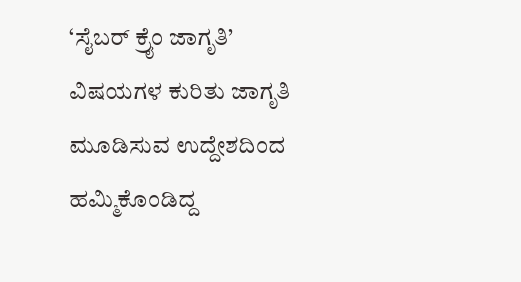‘ಸೈಬರ್ ಕ್ರೈಂ ಜಾಗೃತಿ’ ವಿಷಯಗಳ ಕುರಿತು ಜಾಗೃತಿ ಮೂಡಿಸುವ ಉದ್ದೇಶದಿಂದ ಹಮ್ಮಿಕೊಂಡಿದ್ದ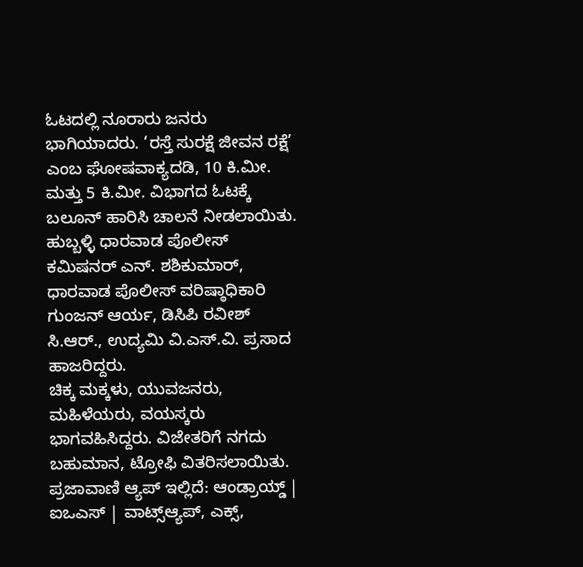ಓಟದಲ್ಲಿ ನೂರಾರು ಜನರು ಭಾಗಿಯಾದರು. ‘ರಸ್ತೆ ಸುರಕ್ಷೆ ಜೀವನ ರಕ್ಷೆ’ ಎಂಬ ಘೋಷವಾಕ್ಯದಡಿ, 10 ಕಿ.ಮೀ. ಮತ್ತು 5 ಕಿ.ಮೀ. ವಿಭಾಗದ ಓಟಕ್ಕೆ ಬಲೂನ್ ಹಾರಿಸಿ ಚಾಲನೆ ನೀಡಲಾಯಿತು.
ಹುಬ್ಬಳ್ಳಿ ಧಾರವಾಡ ಪೊಲೀಸ್ ಕಮಿಷನರ್ ಎನ್. ಶಶಿಕುಮಾರ್, ಧಾರವಾಡ ಪೊಲೀಸ್ ವರಿಷ್ಠಾಧಿಕಾರಿ ಗುಂಜನ್ ಆರ್ಯ, ಡಿಸಿಪಿ ರವೀಶ್ ಸಿ.ಆರ್., ಉದ್ಯಮಿ ವಿ.ಎಸ್.ವಿ. ಪ್ರಸಾದ ಹಾಜರಿದ್ದರು.
ಚಿಕ್ಕ ಮಕ್ಕಳು, ಯುವಜನರು, ಮಹಿಳೆಯರು, ವಯಸ್ಕರು ಭಾಗವಹಿಸಿದ್ದರು. ವಿಜೇತರಿಗೆ ನಗದು ಬಹುಮಾನ, ಟ್ರೋಫಿ ವಿತರಿಸಲಾಯಿತು.
ಪ್ರಜಾವಾಣಿ ಆ್ಯಪ್ ಇಲ್ಲಿದೆ: ಆಂಡ್ರಾಯ್ಡ್ | ಐಒಎಸ್ | ವಾಟ್ಸ್ಆ್ಯಪ್, ಎಕ್ಸ್,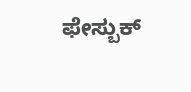ಫೇಸ್ಬುಕ್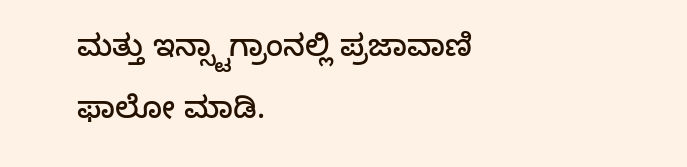ಮತ್ತು ಇನ್ಸ್ಟಾಗ್ರಾಂನಲ್ಲಿ ಪ್ರಜಾವಾಣಿ ಫಾಲೋ ಮಾಡಿ.